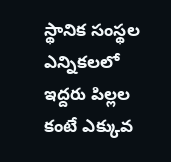స్థానిక సంస్థల ఎన్నికలలో ఇద్దరు పిల్లల కంటే ఎక్కువ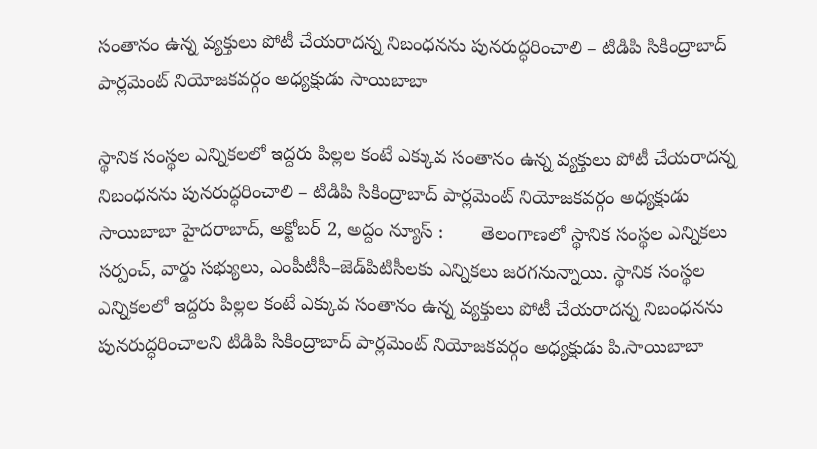సంతానం ఉన్న వ్యక్తులు పోటీ చేయరాదన్న నిబంధనను పునరుద్ధరించాలి – టిడిపి సికింద్రాబాద్ పార్ల‌మెంట్ నియోజ‌క‌వ‌ర్గం అధ్య‌క్షుడు సాయిబాబా

స్థానిక సంస్థల ఎన్నికలలో ఇద్దరు పిల్లల కంటే ఎక్కువ సంతానం ఉన్న వ్యక్తులు పోటీ చేయరాదన్న నిబంధనను పునరుద్ధరించాలి – టిడిపి సికింద్రాబాద్ పార్ల‌మెంట్ నియోజ‌క‌వ‌ర్గం అధ్య‌క్షుడు సాయిబాబా హైదరాబాద్, అక్టోబ‌ర్ 2, అద్దం న్యూస్ :       తెలంగాణలో స్థానిక సంస్థల ఎన్నికలు సర్పంచ్‌, వార్డు సభ్యులు, ఎంపీటీసీ–జెడ్‌పిటిసీలకు ఎన్నికలు జరగనున్నాయి. స్థానిక సంస్థల ఎన్నికలలో ఇద్దరు పిల్లల కంటే ఎక్కువ సంతానం ఉన్న వ్యక్తులు పోటీ చేయరాదన్న నిబంధనను పునరుద్ధరించాలని టిడిపి సికింద్రాబాద్ పార్ల‌మెంట్ నియోజ‌క‌వ‌ర్గం అధ్య‌క్షుడు పి.సాయిబాబా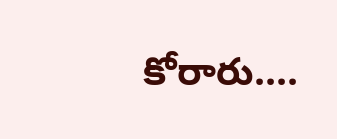కోరారు....